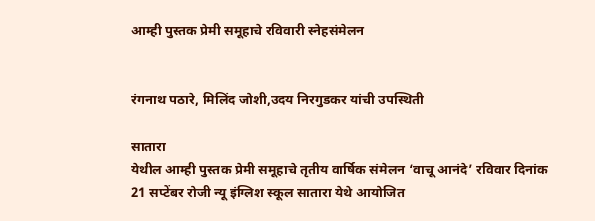आम्ही पुस्तक प्रेमी समूहाचे रविवारी स्नेहसंमेलन


रंगनाथ पठारे, मिलिंद जोशी,उदय निरगुडकर यांची उपस्थिती

सातारा
येथील आम्ही पुस्तक प्रेमी समूहाचे तृतीय वार्षिक संमेलन ‘वाचू आनंदे’ रविवार दिनांक 21 सप्टेंबर रोजी न्यू इंग्लिश स्कूल सातारा येथे आयोजित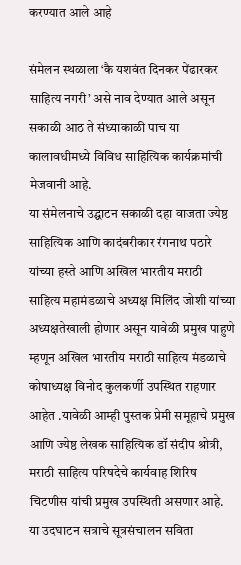करण्यात आले आहे

संमेलन स्थळाला ‘कै यशवंत दिनकर पेंढारकर साहित्य नगरी’ असे नाव देण्यात आले असून सकाळी आठ ते संध्याकाळी पाच या कालावधीमध्ये विविध साहित्यिक कार्यक्रमांची मेजवानी आहे.
या संमेलनाचे उद्घाटन सकाळी दहा वाजता ज्येष्ठ साहित्यिक आणि कादंबरीकार रंगनाथ पठारे यांच्या हस्ते आणि अखिल भारतीय मराठी साहित्य महामंडळाचे अध्यक्ष मिलिंद जोशी यांच्या अध्यक्षतेखाली होणार असून यावेळी प्रमुख पाहुणे म्हणून अखिल भारतीय मराठी साहित्य मंडळाचे कोषाध्यक्ष विनोद कुलकर्णी उपस्थित राहणार आहेत .यावेळी आम्ही पुस्तक प्रेमी समूहाचे प्रमुख आणि ज्येष्ठ लेखक साहित्यिक डॉ संदीप श्रोत्री, मराठी साहित्य परिषदेचे कार्यवाह शिरिष चिटणीस यांची प्रमुख उपस्थिती असणार आहे. या उदघाटन सत्राचे सूत्रसंचालन सविता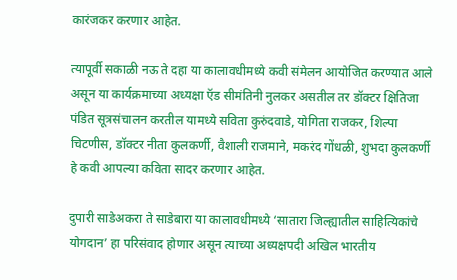कारंजकर करणार आहेत.

त्यापूर्वी सकाळी नऊ ते दहा या कालावधीमध्ये कवी संमेलन आयोजित करण्यात आले असून या कार्यक्रमाच्या अध्यक्षा ऍड सीमंतिनी नुलकर असतील तर डॉक्टर क्षितिजा पंडित सूत्रसंचालन करतील यामध्ये सविता कुरुंदवाडे, योगिता राजकर, शिल्पा चिटणीस, डॉक्टर नीता कुलकर्णी, वैशाली राजमाने, मकरंद गोंधळी, शुभदा कुलकर्णी हे कवी आपल्या कविता सादर करणार आहेत.

दुपारी साडेअकरा ते साडेबारा या कालावधीमध्ये ‘सातारा जिल्ह्यातील साहित्यिकांचे योगदान’ हा परिसंवाद होणार असून त्याच्या अध्यक्षपदी अखिल भारतीय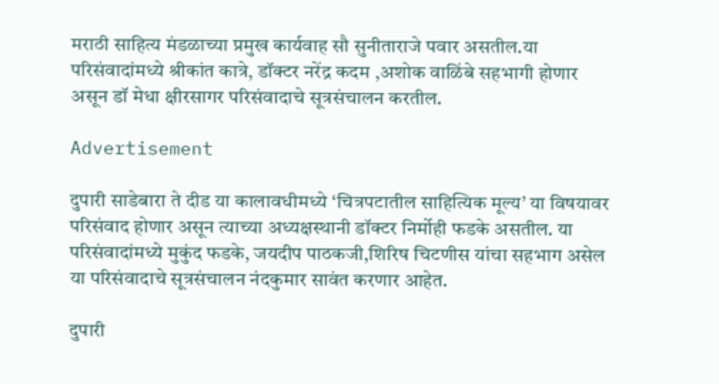मराठी साहित्य मंडळाच्या प्रमुख कार्यवाह सौ सुनीताराजे पवार असतील.या परिसंवादांमध्ये श्रीकांत कात्रे, डॉक्टर नरेंद्र कदम ,अशोक वाळिंबे सहभागी होणार असून डॉ मेधा क्षीरसागर परिसंवादाचे सूत्रसंचालन करतील.

Advertisement

दुपारी साडेबारा ते दीड या कालावधीमध्ये ‘चित्रपटातील साहित्यिक मूल्य’ या विषयावर परिसंवाद होणार असून त्याच्या अध्यक्षस्थानी डॉक्टर निर्मोही फडके असतील. या परिसंवादांमध्ये मुकुंद फडके, जयदीप पाठकजी,शिरिष चिटणीस यांचा सहभाग असेल या परिसंवादाचे सूत्रसंचालन नंदकुमार सावंत करणार आहेत.

दुपारी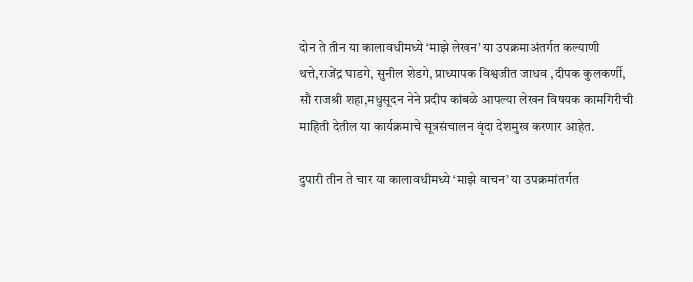दोन ते तीन या कालावधीमध्ये ‘माझे लेखन’ या उपक्रमाअंतर्गत कल्याणी थत्ते,राजेंद्र घाडगे, सुनील शेडगे, प्राध्यापक विश्वजीत जाधव ,दीपक कुलकर्णी, सौ राजश्री शहा,मधुसूदन नेने प्रदीप कांबळे आपल्या लेखन विषयक कामगिरीची माहिती देतील या कार्यक्रमाचे सूत्रसंचालन वृंदा देशमुख करणार आहेत.

दुपारी तीन ते चार या कालावधीमध्ये ‘माझे वाचन’ या उपक्रमांतर्गत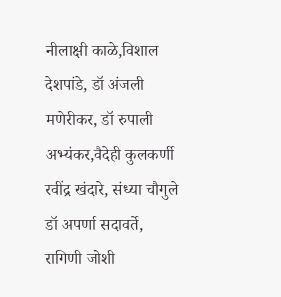नीलाक्षी काळे,विशाल देशपांडे, डॉ अंजली मणेरीकर, डॉ रुपाली अभ्यंकर,वैदेही कुलकर्णी रवींद्र खंदारे, संध्या चौगुले डॉ अपर्णा सदावर्ते, रागिणी जोशी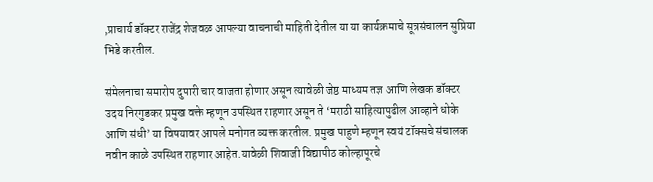,प्राचार्य डॉक्टर राजेंद्र शेजवळ आपल्या वाचनाची माहिती देतील या या कार्यक्रमाचे सूत्रसंचालन सुप्रिया भिडे करतील.

संमेलनाचा समारोप दुपारी चार वाजता होणार असून त्यावेळी जेष्ठ माध्यम तज्ञ आणि लेखक डॉक्टर उदय निरगुडकर प्रमुख वक्ते म्हणून उपस्थित राहणार असून ते ‘मराठी साहित्यापुढील आव्हाने धोके आणि संधी’ या विषयावर आपले मनोगत व्यक्त करतील. प्रमुख पाहुणे म्हणून स्वयं टॉक्सचे संचालक नवीन काळे उपस्थित राहणार आहेत.यावेळी शिवाजी विद्यापीठ कोल्हापूरचे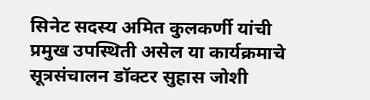सिनेट सदस्य अमित कुलकर्णी यांची प्रमुख उपस्थिती असेल या कार्यक्रमाचे सूत्रसंचालन डॉक्टर सुहास जोशी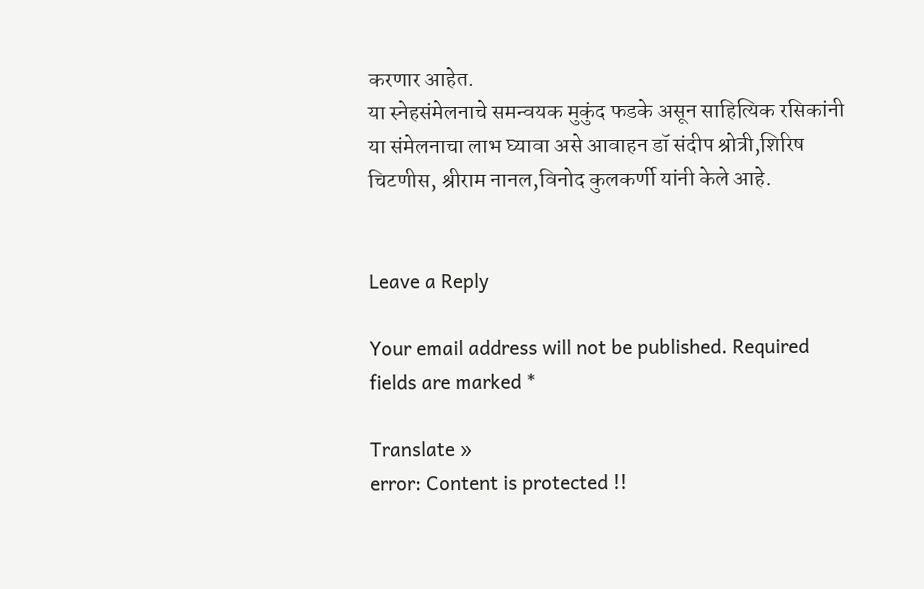करणार आहेत.
या स्नेहसंमेलनाचे समन्वयक मुकुंद फडके असून साहित्यिक रसिकांनी या संमेलनाचा लाभ घ्यावा असे आवाहन डॉ संदीप श्रोत्री,शिरिष चिटणीस, श्रीराम नानल,विनोद कुलकर्णी यांनी केले आहे.


Leave a Reply

Your email address will not be published. Required fields are marked *

Translate »
error: Content is protected !!